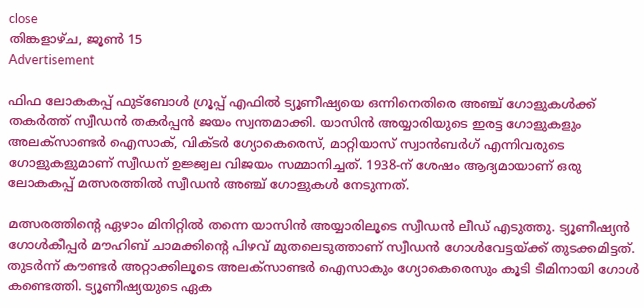close
തിങ്കളാഴ്‌ച, ജൂൺ 15
Advertisement

ഫിഫ ലോകകപ്പ് ഫുട്ബോൾ ഗ്രൂപ്പ് എഫിൽ ട്യൂണീഷ്യയെ ഒന്നിനെതിരെ അഞ്ച് ഗോളുകൾക്ക് തകർത്ത് സ്വീഡൻ തകർപ്പൻ ജയം സ്വന്തമാക്കി. യാസിൻ അയ്യാരിയുടെ ഇരട്ട ഗോളുകളും അലക്സാണ്ടർ ഐസാക്, വിക്ടർ ഗ്യോകെരെസ്, മാറ്റിയാസ് സ്വാൻബർഗ് എന്നിവരുടെ ഗോളുകളുമാണ് സ്വീഡന് ഉജ്ജ്വല വിജയം സമ്മാനിച്ചത്. 1938-ന് ശേഷം ആദ്യമായാണ് ഒരു ലോകകപ്പ് മത്സരത്തിൽ സ്വീഡൻ അഞ്ച് ഗോളുകൾ നേടുന്നത്.

മത്സരത്തിന്റെ ഏഴാം മിനിറ്റിൽ തന്നെ യാസിൻ അയ്യാരിലൂടെ സ്വീഡൻ ലീഡ് എടുത്തു. ട്യൂണീഷ്യൻ ഗോൾകീപ്പർ മൗഹിബ് ചാമക്കിന്റെ പിഴവ് മുതലെടുത്താണ് സ്വീഡൻ ഗോൾവേട്ടയ്ക്ക് തുടക്കമിട്ടത്. തുടർന്ന് കൗണ്ടർ അറ്റാക്കിലൂടെ അലക്സാണ്ടർ ഐസാകും ഗ്യോകെരെസും കൂടി ടീമിനായി ഗോൾ കണ്ടെത്തി. ട്യൂണീഷ്യയുടെ ഏക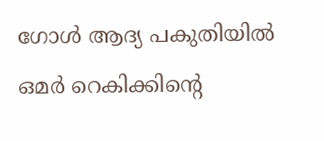ഗോൾ ആദ്യ പകുതിയിൽ ഒമർ റെകിക്കിന്റെ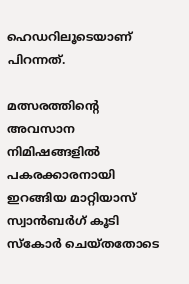ഹെഡറിലൂടെയാണ് പിറന്നത്.

മത്സരത്തിന്റെ അവസാന നിമിഷങ്ങളിൽ പകരക്കാരനായി ഇറങ്ങിയ മാറ്റിയാസ് സ്വാൻബർഗ് കൂടി സ്കോർ ചെയ്തതോടെ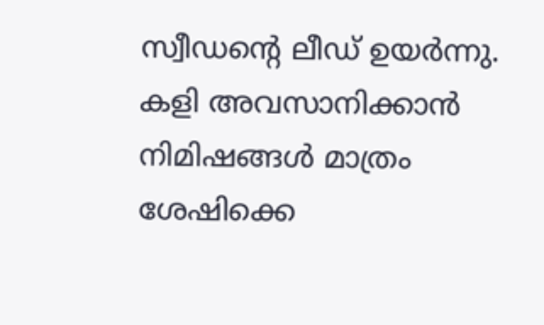സ്വീഡന്റെ ലീഡ് ഉയർന്നു. കളി അവസാനിക്കാൻ നിമിഷങ്ങൾ മാത്രം ശേഷിക്കെ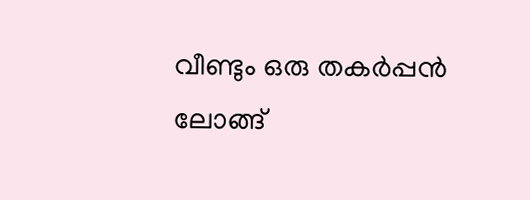വീണ്ടും ഒരു തകർപ്പൻ ലോങ്ങ്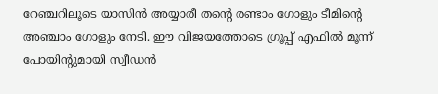റേഞ്ചറിലൂടെ യാസിൻ അയ്യാരീ തന്റെ രണ്ടാം ഗോളും ടീമിന്റെ അഞ്ചാം ഗോളും നേടി. ഈ വിജയത്തോടെ ഗ്രൂപ്പ് എഫിൽ മൂന്ന് പോയിന്റുമായി സ്വീഡൻ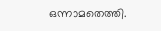ഒന്നാമതെത്തി.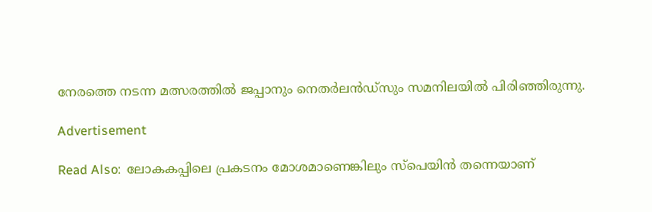നേരത്തെ നടന്ന മത്സരത്തിൽ ജപ്പാനും നെതർലൻഡ്സും സമനിലയിൽ പിരിഞ്ഞിരുന്നു.

Advertisement

Read Also:  ലോകകപ്പിലെ പ്രകടനം മോശമാണെങ്കിലും സ്പെയിൻ തന്നെയാണ്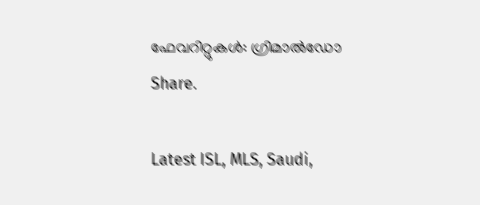ഫേവറിറ്റുകൾ: ഗ്രിമാൽഡോ
Share.

Latest ISL, MLS, Saudi,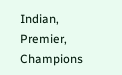Indian, Premier, Champions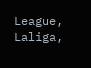League, Laliga,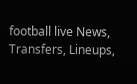football live News, Transfers, Lineups,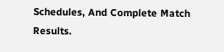Schedules, And Complete Match Results.